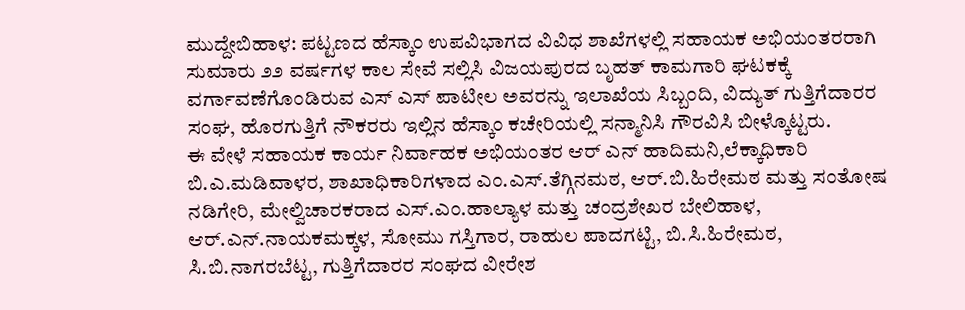ಮುದ್ದೇಬಿಹಾಳ: ಪಟ್ಟಣದ ಹೆಸ್ಕಾಂ ಉಪವಿಭಾಗದ ವಿವಿಧ ಶಾಖೆಗಳಲ್ಲಿ ಸಹಾಯಕ ಅಭಿಯಂತರರಾಗಿ ಸುಮಾರು ೨೨ ವರ್ಷಗಳ ಕಾಲ ಸೇವೆ ಸಲ್ಲಿಸಿ ವಿಜಯಪುರದ ಬೃಹತ್ ಕಾಮಗಾರಿ ಘಟಕಕ್ಕೆ ವರ್ಗಾವಣೆಗೊಂಡಿರುವ ಎಸ್ ಎಸ್ ಪಾಟೀಲ ಅವರನ್ನು ಇಲಾಖೆಯ ಸಿಬ್ಬಂದಿ, ವಿದ್ಯುತ್ ಗುತ್ತಿಗೆದಾರರ ಸಂಘ, ಹೊರಗುತ್ತಿಗೆ ನೌಕರರು ಇಲ್ಲಿನ ಹೆಸ್ಕಾಂ ಕಚೇರಿಯಲ್ಲಿ ಸನ್ಮಾನಿಸಿ ಗೌರವಿಸಿ ಬೀಳ್ಕೊಟ್ಟರು.
ಈ ವೇಳೆ ಸಹಾಯಕ ಕಾರ್ಯ ನಿರ್ವಾಹಕ ಅಭಿಯಂತರ ಆರ್ ಎನ್ ಹಾದಿಮನಿ,ಲೆಕ್ಕಾಧಿಕಾರಿ ಬಿ.ಎ.ಮಡಿವಾಳರ, ಶಾಖಾಧಿಕಾರಿಗಳಾದ ಎಂ.ಎಸ್.ತೆಗ್ಗಿನಮಠ, ಆರ್.ಬಿ.ಹಿರೇಮಠ ಮತ್ತು ಸಂತೋಷ ನಡಿಗೇರಿ, ಮೇಲ್ವಿಚಾರಕರಾದ ಎಸ್.ಎಂ.ಹಾಲ್ಯಾಳ ಮತ್ತು ಚಂದ್ರಶೇಖರ ಬೇಲಿಹಾಳ, ಆರ್.ಎನ್.ನಾಯಕಮಕ್ಕಳ, ಸೋಮು ಗಸ್ತಿಗಾರ, ರಾಹುಲ ಪಾದಗಟ್ಟಿ, ಬಿ.ಸಿ.ಹಿರೇಮಠ, ಸಿ.ಬಿ.ನಾಗರಬೆಟ್ಟ, ಗುತ್ತಿಗೆದಾರರ ಸಂಘದ ವೀರೇಶ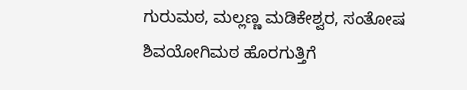ಗುರುಮಠ, ಮಲ್ಲಣ್ಣ ಮಡಿಕೇಶ್ವರ, ಸಂತೋಷ ಶಿವಯೋಗಿಮಠ ಹೊರಗುತ್ತಿಗೆ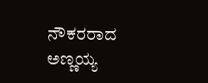ನೌಕರರಾದ ಅಣ್ಣಯ್ಯ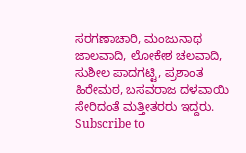ಸರಗಣಾಚಾರಿ, ಮಂಜುನಾಥ ಜಾಲವಾದಿ, ಲೋಕೇಶ ಚಲವಾದಿ, ಸುಶೀಲ ಪಾದಗಟ್ಟಿ, ಪ್ರಶಾಂತ ಹಿರೇಮಠ, ಬಸವರಾಜ ದಳವಾಯಿ ಸೇರಿದಂತೆ ಮತ್ತೀತರರು ಇದ್ದರು.
Subscribe to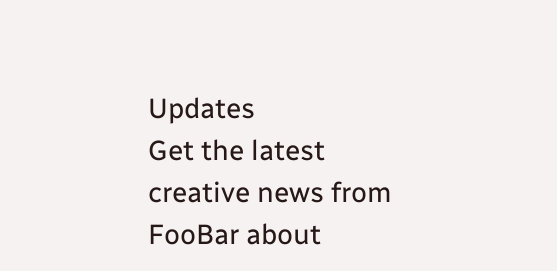Updates
Get the latest creative news from FooBar about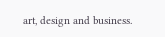art, design and business.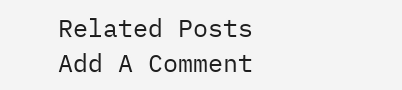Related Posts
Add A Comment